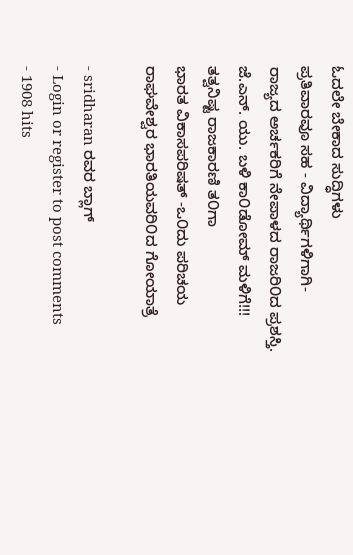ಓದಲೇ ಬೇಕಾದ ಸುದ್ಧಿಗಳು
ಪ್ರತಿವಾರವೂ ಸಹ - ವಿದ್ಯಾರ್ಥಿಗಳಿಗಾಗಿ-
ರಾಜ್ಯದ ಅರ್ಚಕರಿಗೆ ನೇಪಾಳದ ರಾಜರಿ೦ದ ಪ್ರಶಸ್ತಿ.
ಜೆ.ಎನ್. ಯು. ಬಳಿ ಕಾ೦ಡೋಮ್ ಮಳಿಗೆ!!!
ತತ್ವನಿಷ್ಟ ರಾಜಕಾರಣಿ ತ೦ಗಾ
ಭಾರತ ವಿಕಾಸಪರಿಷತ್ -ಒ೦ದು ಪರಿಚಯ
ರಾಘವೇಶ್ವರ ಭಾರತಿಯವರಿ೦ದ ಗೋಯಾತ್ರೆ

- sridharan ರವರ ಬ್ಲಾಗ್
- Login or register to post comments
- 1908 hits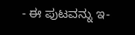- ಈ ಪುಟವನ್ನು ಇ-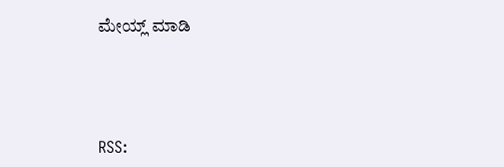ಮೇಯ್ಲ್ ಮಾಡಿ




RSS: